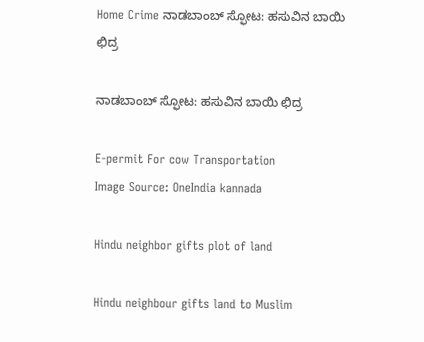Home Crime ನಾಡಬಾಂಬ್ ಸ್ಫೋಟ: ಹಸುವಿನ ಬಾಯಿ ಛಿದ್ರ

ನಾಡಬಾಂಬ್ ಸ್ಫೋಟ: ಹಸುವಿನ ಬಾಯಿ ಛಿದ್ರ

E-permit For cow Transportation
Image Source: OneIndia kannada

Hindu neighbor gifts plot of land

Hindu neighbour gifts land to Muslim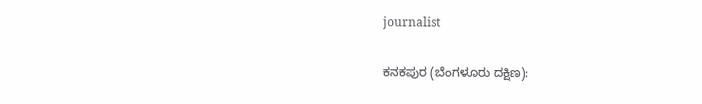journalist

ಕನಕಪುರ (ಬೆಂಗಳೂರು ದಕ್ಷಿಣ):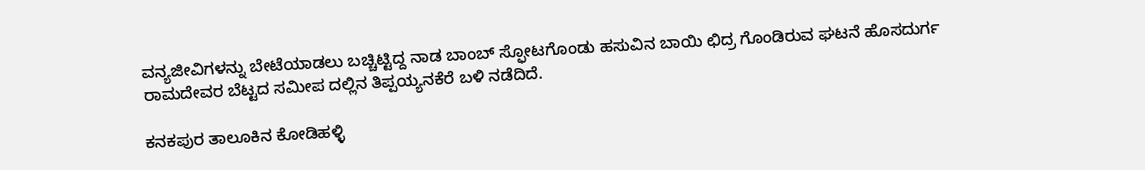ವನ್ಯಜೀವಿಗಳನ್ನು ಬೇಟೆಯಾಡಲು ಬಚ್ಚಿಟ್ಟಿದ್ದ ನಾಡ ಬಾಂಬ್ ಸ್ಫೋಟಗೊಂಡು ಹಸುವಿನ ಬಾಯಿ ಛಿದ್ರ ಗೊಂಡಿರುವ ಘಟನೆ ಹೊಸದುರ್ಗ ರಾಮದೇವರ ಬೆಟ್ಟದ ಸಮೀಪ ದಲ್ಲಿನ ತಿಪ್ಪಯ್ಯನಕೆರೆ ಬಳಿ ನಡೆದಿದೆ.

ಕನಕಪುರ ತಾಲೂಕಿನ ಕೋಡಿಹಳ್ಳಿ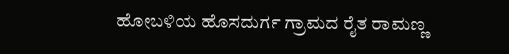ಹೋಬಳಿಯ ಹೊಸದುರ್ಗ ಗ್ರಾಮದ ರೈತ ರಾಮಣ್ಣ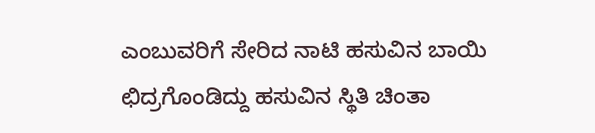ಎಂಬುವರಿಗೆ ಸೇರಿದ ನಾಟಿ ಹಸುವಿನ ಬಾಯಿ ಛಿದ್ರಗೊಂಡಿದ್ದು ಹಸುವಿನ ಸ್ಥಿತಿ ಚಿಂತಾ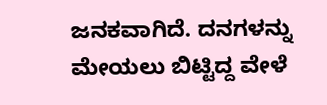ಜನಕವಾಗಿದೆ. ದನಗಳನ್ನು ಮೇಯಲು ಬಿಟ್ಟಿದ್ದ ವೇಳೆ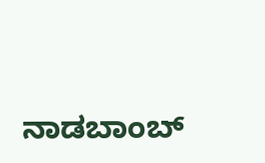ನಾಡಬಾಂಬ್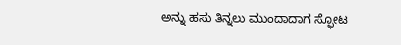ಅನ್ನು ಹಸು ತಿನ್ನಲು ಮುಂದಾದಾಗ ಸ್ಫೋಟ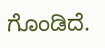ಗೊಂಡಿದೆ.